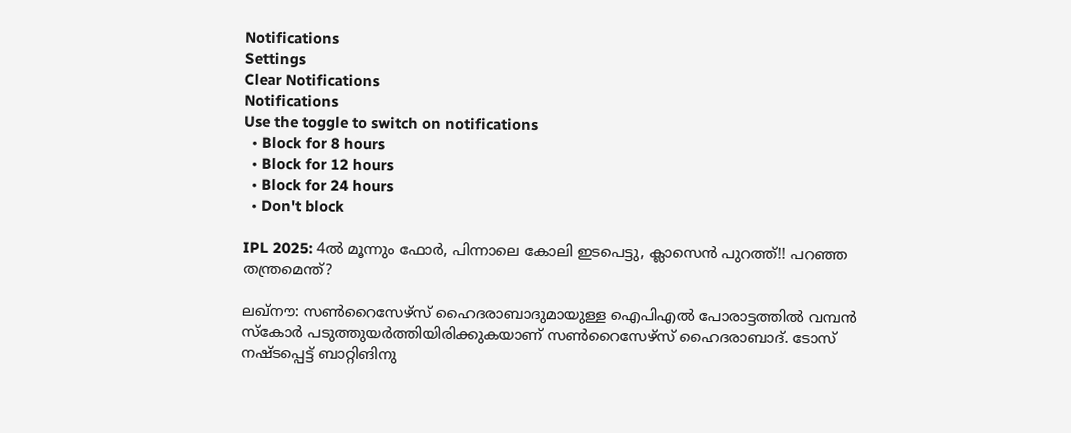Notifications
Settings
Clear Notifications
Notifications
Use the toggle to switch on notifications
  • Block for 8 hours
  • Block for 12 hours
  • Block for 24 hours
  • Don't block

IPL 2025: 4ല്‍ മൂന്നും ഫോര്‍, പിന്നാലെ കോലി ഇടപെട്ടു, ക്ലാസെന്‍ പുറത്ത്!! പറഞ്ഞ തന്ത്രമെന്ത്?

ലഖ്‌നൗ: സണ്‍റൈസേഴ്‌സ് ഹൈദരാബാദുമായുള്ള ഐപിഎല്‍ പോരാട്ടത്തില്‍ വമ്പന്‍ സ്‌കോര്‍ പടുത്തുയര്‍ത്തിയിരിക്കുകയാണ് സണ്‍റൈസേഴ്‌സ് ഹൈദരാബാദ്. ടോസ് നഷ്ടപ്പെട്ട് ബാറ്റിങിനു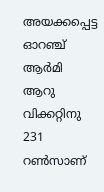അയക്കപ്പെട്ട ഓറഞ്ച് ആര്‍മി ആറു വിക്കറ്റിനു 231 റണ്‍സാണ്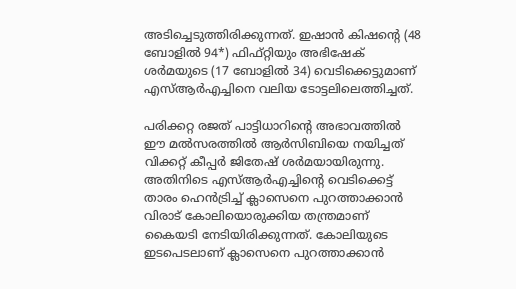അടിച്ചെടുത്തിരിക്കുന്നത്. ഇഷാന്‍ കിഷന്റെ (48 ബോളില്‍ 94*) ഫിഫ്റ്റിയും അഭിഷേക് ശര്‍മയുടെ (17 ബോളില്‍ 34) വെടിക്കെട്ടുമാണ് എസ്ആര്‍എച്ചിനെ വലിയ ടോട്ടലിലെത്തിച്ചത്.

പരിക്കറ്റ രജത് പാട്ടിധാറിന്റെ അഭാവത്തില്‍ ഈ മല്‍സരത്തില്‍ ആര്‍സിബിയെ നയിച്ചത് വിക്കറ്റ് കീപ്പര്‍ ജിതേഷ് ശര്‍മയായിരുന്നു. അതിനിടെ എസ്ആര്‍എച്ചിന്റെ വെടിക്കെട്ട് താരം ഹെന്‍ട്രിച്ച് ക്ലാസെനെ പുറത്താക്കാന്‍ വിരാട് കോലിയൊരുക്കിയ തന്ത്രമാണ് കൈയടി നേടിയിരിക്കുന്നത്. കോലിയുടെ ഇടപെടലാണ് ക്ലാസെനെ പുറത്താക്കാന്‍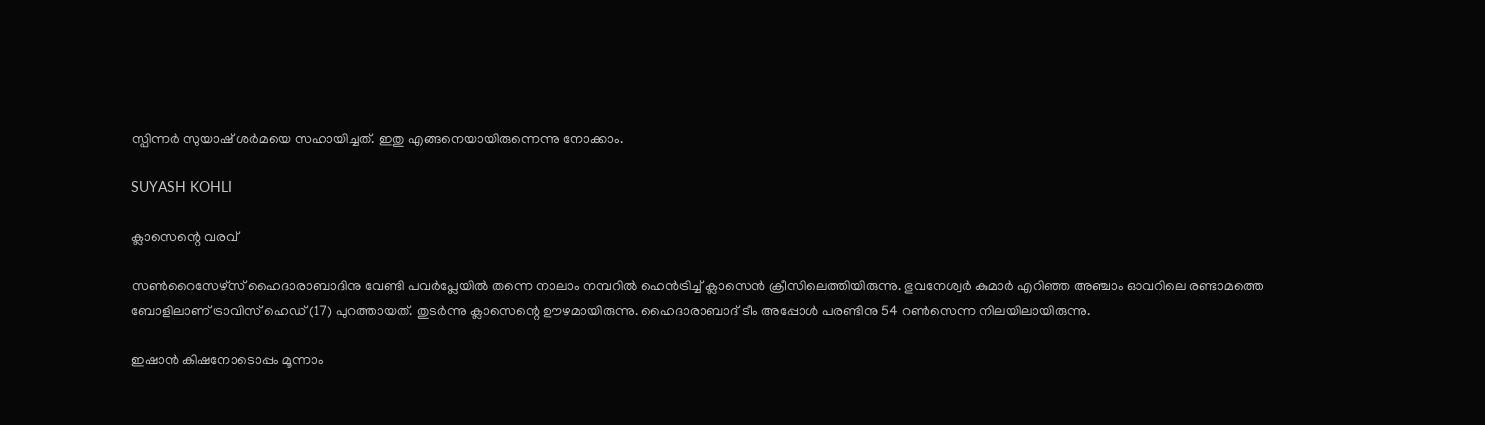സ്പിന്നര്‍ സുയാഷ് ശര്‍മയെ സഹായിച്ചത്. ഇതു എങ്ങനെയായിരുന്നെന്നു നോക്കാം.

SUYASH KOHLI

ക്ലാസെന്റെ വരവ്

സണ്‍റൈസേഴ്‌സ് ഹൈദാരാബാദിനു വേണ്ടി പവര്‍പ്ലേയില്‍ തന്നെ നാലാം നമ്പറില്‍ ഹെന്‍ട്രിച്ച് ക്ലാസെന്‍ ക്രീസിലെത്തിയിരുന്നു. ഭുവനേശ്വര്‍ കുമാര്‍ എറിഞ്ഞ അഞ്ചാം ഓവറിലെ രണ്ടാമത്തെ ബോളിലാണ് ട്രാവിസ് ഹെഡ് (17) പുറത്തായത്. തുടര്‍ന്നു ക്ലാസെന്റെ ഊഴമായിരുന്നു. ഹൈദാരാബാദ് ടീം അപ്പോള്‍ പരണ്ടിനു 54 റണ്‍സെന്ന നിലയിലായിരുന്നു.

ഇഷാന്‍ കിഷനോടൊപ്പം മൂന്നാം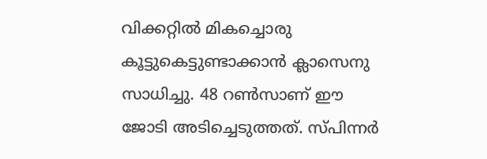വിക്കറ്റില്‍ മികച്ചൊരു കൂട്ടുകെട്ടുണ്ടാക്കാന്‍ ക്ലാസെനു സാധിച്ചു. 48 റണ്‍സാണ് ഈ ജോടി അടിച്ചെടുത്തത്. സ്പിന്നര്‍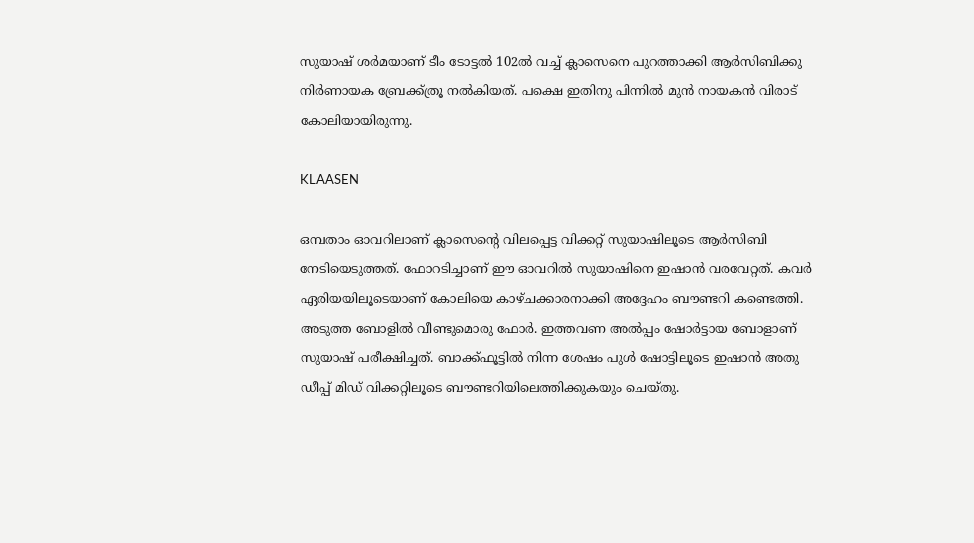സുയാഷ് ശര്‍മയാണ് ടീം ടോട്ടല്‍ 102ല്‍ വച്ച് ക്ലാസെനെ പുറത്താക്കി ആര്‍സിബിക്കു നിര്‍ണായക ബ്രേക്ക്ത്രൂ നല്‍കിയത്. പക്ഷെ ഇതിനു പിന്നില്‍ മുന്‍ നായകന്‍ വിരാട് കോലിയായിരുന്നു.

KLAASEN

ഒമ്പതാം ഓവറിലാണ് ക്ലാസെന്റെ വിലപ്പെട്ട വിക്കറ്റ് സുയാഷിലൂടെ ആര്‍സിബി നേടിയെടുത്തത്. ഫോറടിച്ചാണ് ഈ ഓവറില്‍ സുയാഷിനെ ഇഷാന്‍ വരവേറ്റത്. കവര്‍ ഏരിയയിലൂടെയാണ് കോലിയെ കാഴ്ചക്കാരനാക്കി അദ്ദേഹം ബൗണ്ടറി കണ്ടെത്തി. അടുത്ത ബോളില്‍ വീണ്ടുമൊരു ഫോര്‍. ഇത്തവണ അല്‍പ്പം ഷോര്‍ട്ടായ ബോളാണ് സുയാഷ് പരീക്ഷിച്ചത്. ബാക്ക്ഫൂട്ടില്‍ നിന്ന ശേഷം പുള്‍ ഷോട്ടിലൂടെ ഇഷാന്‍ അതു ഡീപ്പ് മിഡ് വിക്കറ്റിലൂടെ ബൗണ്ടറിയിലെത്തിക്കുകയും ചെയ്തു.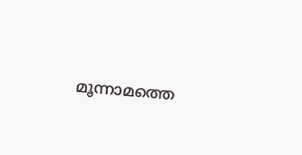മൂന്നാമത്തെ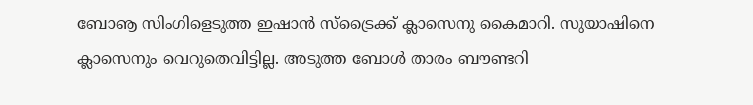ബോൡ സിംഗിളെടുത്ത ഇഷാന്‍ സ്‌ട്രൈക്ക് ക്ലാസെനു കൈമാറി. സുയാഷിനെ ക്ലാസെനും വെറുതെവിട്ടില്ല. അടുത്ത ബോള്‍ താരം ബൗണ്ടറി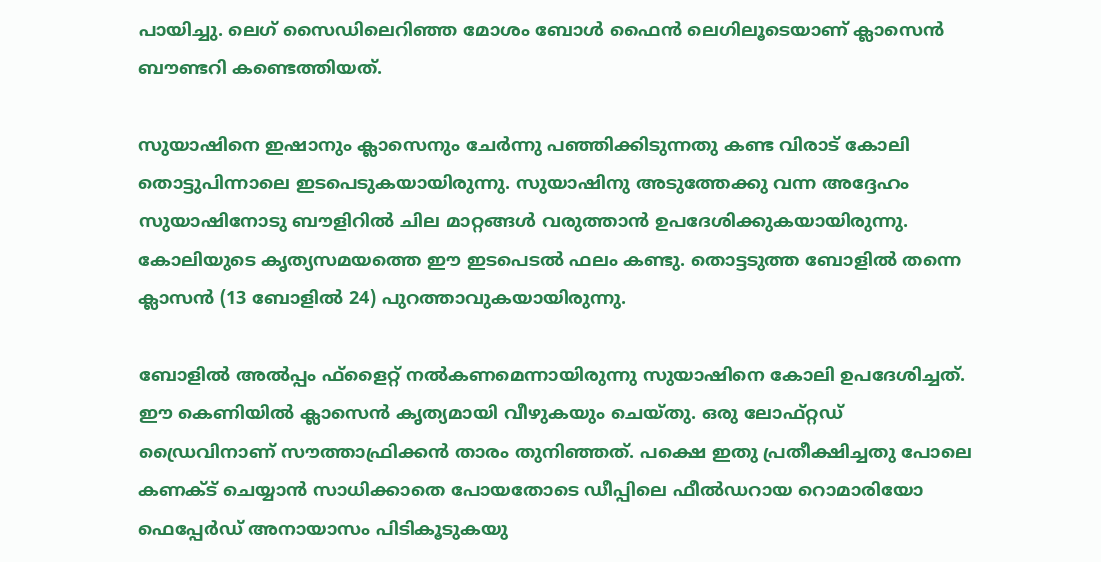പായിച്ചു. ലെഗ് സൈഡിലെറിഞ്ഞ മോശം ബോള്‍ ഫൈന്‍ ലെഗിലൂടെയാണ് ക്ലാസെന്‍ ബൗണ്ടറി കണ്ടെത്തിയത്.

സുയാഷിനെ ഇഷാനും ക്ലാസെനും ചേര്‍ന്നു പഞ്ഞിക്കിടുന്നതു കണ്ട വിരാട് കോലി തൊട്ടുപിന്നാലെ ഇടപെടുകയായിരുന്നു. സുയാഷിനു അടുത്തേക്കു വന്ന അദ്ദേഹം സുയാഷിനോടു ബൗളിറില്‍ ചില മാറ്റങ്ങള്‍ വരുത്താന്‍ ഉപദേശിക്കുകയായിരുന്നു. കോലിയുടെ കൃത്യസമയത്തെ ഈ ഇടപെടല്‍ ഫലം കണ്ടു. തൊട്ടടുത്ത ബോളില്‍ തന്നെ ക്ലാസന്‍ (13 ബോളില്‍ 24) പുറത്താവുകയായിരുന്നു.

ബോളില്‍ അല്‍പ്പം ഫ്‌ളൈറ്റ് നല്‍കണമെന്നായിരുന്നു സുയാഷിനെ കോലി ഉപദേശിച്ചത്. ഈ കെണിയില്‍ ക്ലാസെന്‍ കൃത്യമായി വീഴുകയും ചെയ്തു. ഒരു ലോഫ്റ്റഡ് ഡ്രൈവിനാണ് സൗത്താഫ്രിക്കന്‍ താരം തുനിഞ്ഞത്. പക്ഷെ ഇതു പ്രതീക്ഷിച്ചതു പോലെ കണക്ട് ചെയ്യാന്‍ സാധിക്കാതെ പോയതോടെ ഡീപ്പിലെ ഫീല്‍ഡറായ റൊമാരിയോ ഫെപ്പേര്‍ഡ് അനായാസം പിടികൂടുകയു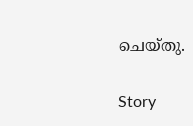ചെയ്തു.

Story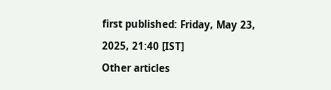first published: Friday, May 23, 2025, 21:40 [IST]
Other articles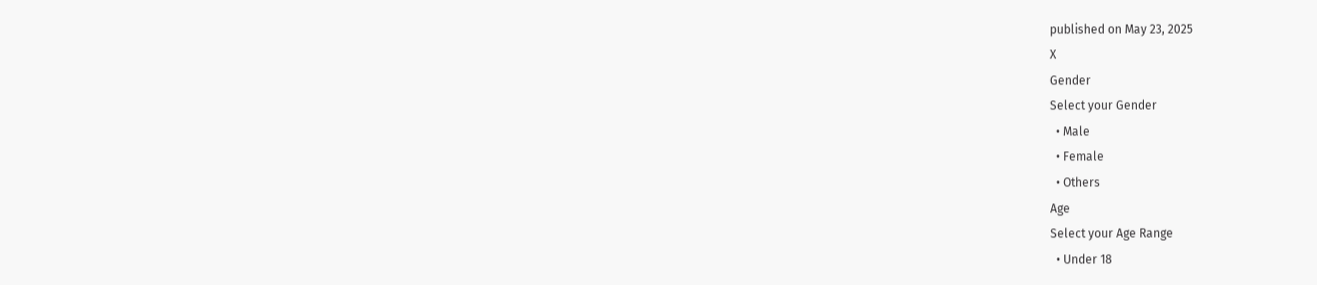published on May 23, 2025
X
Gender
Select your Gender
  • Male
  • Female
  • Others
Age
Select your Age Range
  • Under 18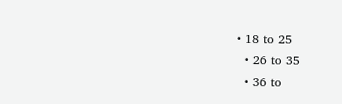• 18 to 25
  • 26 to 35
  • 36 to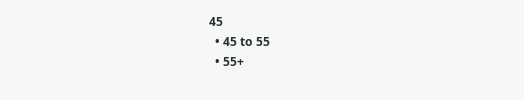45
  • 45 to 55
  • 55+